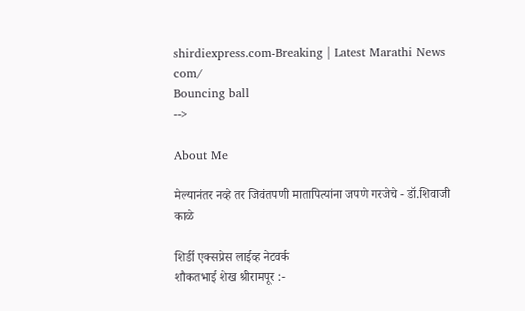shirdiexpress.com-Breaking | Latest Marathi News com/
Bouncing ball
-->

About Me

मेल्यानंतर नव्हे तर जिवंतपणी मातापित्यांना जपणे गरजेचे - डॉ.शिवाजी काळे

शिर्डी एक्सप्रेस लाईव्ह नेटवर्क
शौकतभाई शेख श्रीरामपूर :-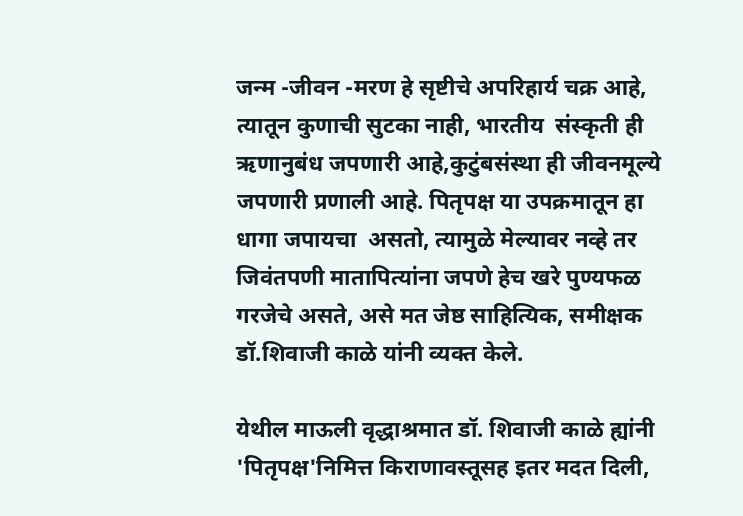जन्म -जीवन -मरण हे सृष्टीचे अपरिहार्य चक्र आहे, त्यातून कुणाची सुटका नाही, भारतीय  संस्कृती ही ऋणानुबंध जपणारी आहे,कुटुंबसंस्था ही जीवनमूल्ये जपणारी प्रणाली आहे. पितृपक्ष या उपक्रमातून हा धागा जपायचा  असतो, त्यामुळे मेल्यावर नव्हे तर जिवंतपणी मातापित्यांना जपणे हेच खरे पुण्यफळ गरजेचे असते, असे मत जेष्ठ साहित्यिक, समीक्षक डॉ.शिवाजी काळे यांनी व्यक्त केले.

येथील माऊली वृद्धाश्रमात डॉ. शिवाजी काळे ह्यांनी 'पितृपक्ष'निमित्त किराणावस्तूसह इतर मदत दिली,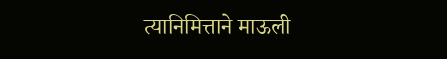त्यानिमित्ताने माऊली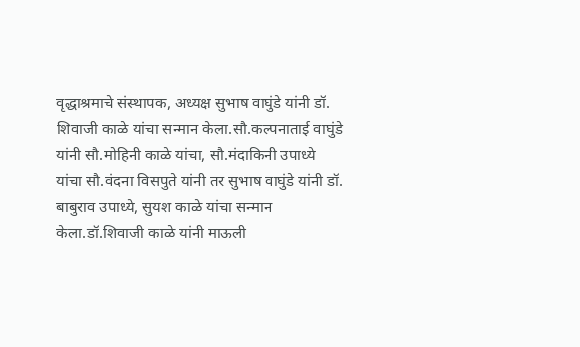वृद्धाश्रमाचे संस्थापक, अध्यक्ष सुभाष वाघुंडे यांनी डॉ. शिवाजी काळे यांचा सन्मान केला.सौ.कल्पनाताई वाघुंडे यांनी सौ.मोहिनी काळे यांचा, सौ.मंदाकिनी उपाध्ये यांचा सौ.वंदना विसपुते यांनी तर सुभाष वाघुंडे यांनी डॉ. बाबुराव उपाध्ये, सुयश काळे यांचा सन्मान केला.डॉ.शिवाजी काळे यांनी माऊली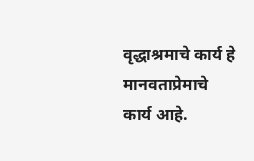वृद्धाश्रमाचे कार्य हे मानवताप्रेमाचे कार्य आहे.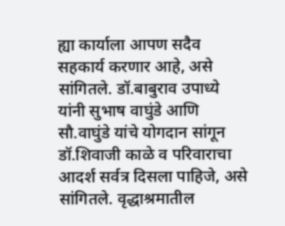ह्या कार्याला आपण सदैव  सहकार्य करणार आहे, असे सांगितले. डॉ.बाबुराव उपाध्ये यांनी सुभाष वाघुंडे आणि सौ.वाघुंडे यांचे योगदान सांगून डॉ.शिवाजी काळे व परिवाराचा आदर्श सर्वत्र दिसला पाहिजे, असे सांगितले. वृद्धाश्रमातील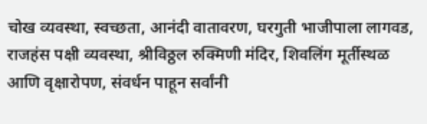चोख व्यवस्था, स्वच्छता, आनंदी वातावरण, घरगुती भाजीपाला लागवड, राजहंस पक्षी व्यवस्था, श्रीविठ्ठल रुक्मिणी मंदिर, शिवलिंग मूर्तीस्थळ आणि वृक्षारोपण, संवर्धन पाहून सर्वांनी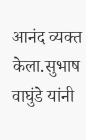आनंद व्यक्त केला.सुभाष वाघुंडे यांनी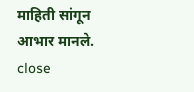माहिती सांगून आभार मानले.
close